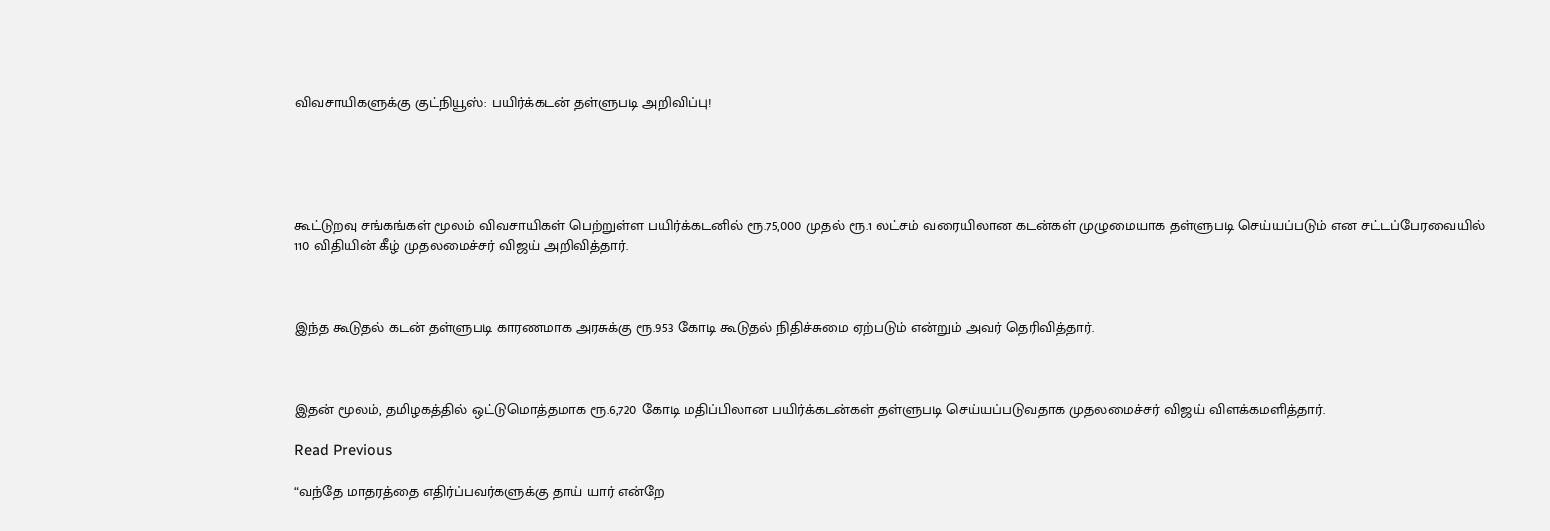விவசாயிகளுக்கு குட்நியூஸ்: பயிர்க்கடன் தள்ளுபடி அறிவிப்பு!





கூட்டுறவு சங்கங்கள் மூலம் விவசாயிகள் பெற்றுள்ள பயிர்க்கடனில் ரூ.75,000 முதல் ரூ.1 லட்சம் வரையிலான கடன்கள் முழுமையாக தள்ளுபடி செய்யப்படும் என சட்டப்பேரவையில் 110 விதியின் கீழ் முதலமைச்சர் விஜய் அறிவித்தார்.



இந்த கூடுதல் கடன் தள்ளுபடி காரணமாக அரசுக்கு ரூ.953 கோடி கூடுதல் நிதிச்சுமை ஏற்படும் என்றும் அவர் தெரிவித்தார்.



இதன் மூலம், தமிழகத்தில் ஒட்டுமொத்தமாக ரூ.6,720 கோடி மதிப்பிலான பயிர்க்கடன்கள் தள்ளுபடி செய்யப்படுவதாக முதலமைச்சர் விஜய் விளக்கமளித்தார்.

Read Previous

“வந்தே மாதரத்தை எதிர்ப்பவர்களுக்கு தாய் யார் என்றே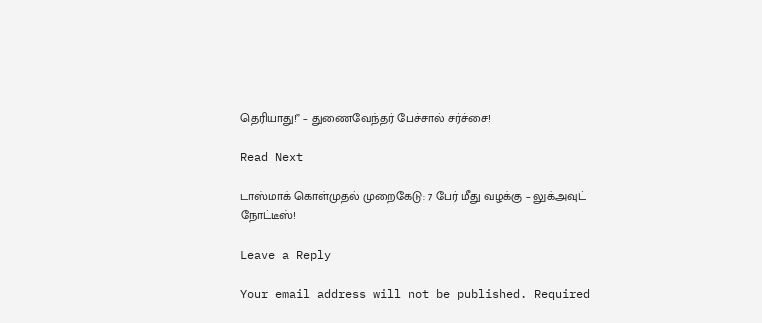தெரியாது!” – துணைவேந்தர் பேச்சால் சர்ச்சை!

Read Next

டாஸ்மாக் கொள்முதல் முறைகேடு: 7 பேர் மீது வழக்கு – லுக்அவுட் நோட்டீஸ்!

Leave a Reply

Your email address will not be published. Required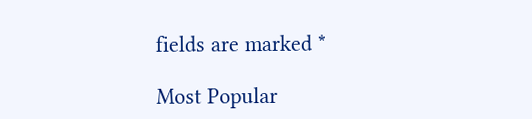fields are marked *

Most Popular